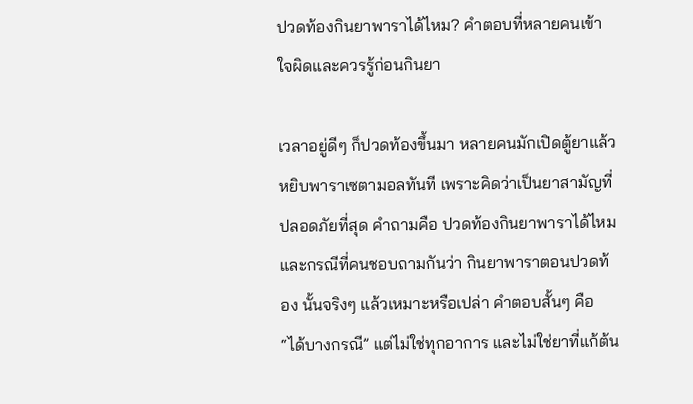ปวดท้องกินยาพาราได้ไหม? คำตอบที่หลายคนเข้าใจผิดและควรรู้ก่อนกินยา

เวลาอยู่ดีๆ ก็ปวดท้องขึ้นมา หลายคนมักเปิดตู้ยาแล้วหยิบพาราเซตามอลทันที เพราะคิดว่าเป็นยาสามัญที่ปลอดภัยที่สุด คำถามคือ ปวดท้องกินยาพาราได้ไหม และกรณีที่คนชอบถามกันว่า กินยาพาราตอนปวดท้อง นั้นจริงๆ แล้วเหมาะหรือเปล่า คำตอบสั้นๆ คือ “ได้บางกรณี” แต่ไม่ใช่ทุกอาการ และไม่ใช่ยาที่แก้ต้น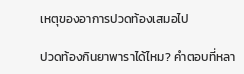เหตุของอาการปวดท้องเสมอไป

ปวดท้องกินยาพาราได้ไหม? คำตอบที่หลา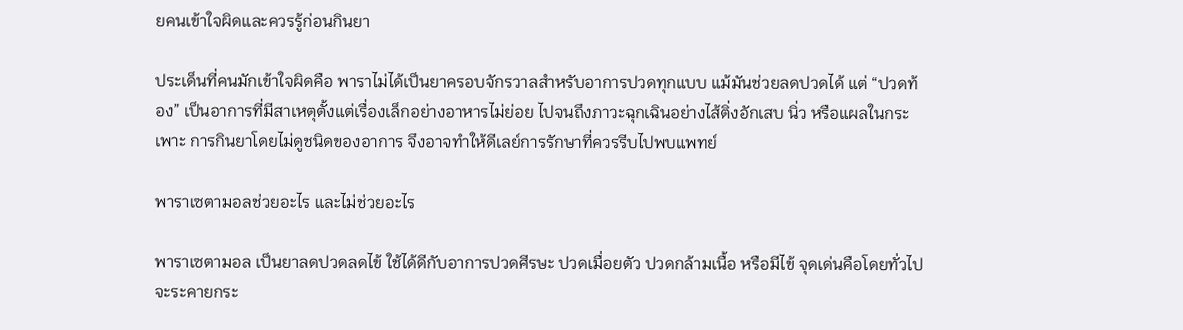ยคนเข้าใจผิดและควรรู้ก่อนกินยา

ประเด็นที่คนมักเข้าใจผิดคือ พาราไม่ได้เป็นยาครอบจักรวาลสำหรับอาการปวดทุกแบบ แม้มันช่วยลดปวดได้ แต่ “ปวดท้อง” เป็นอาการที่มีสาเหตุตั้งแต่เรื่องเล็กอย่างอาหารไม่ย่อย ไปจนถึงภาวะฉุกเฉินอย่างไส้ติ่งอักเสบ นิ่ว หรือแผลในกระเพาะ การกินยาโดยไม่ดูชนิดของอาการ จึงอาจทำให้ดีเลย์การรักษาที่ควรรีบไปพบแพทย์

พาราเซตามอลช่วยอะไร และไม่ช่วยอะไร

พาราเซตามอล เป็นยาลดปวดลดไข้ ใช้ได้ดีกับอาการปวดศีรษะ ปวดเมื่อยตัว ปวดกล้ามเนื้อ หรือมีไข้ จุดเด่นคือโดยทั่วไปจะระคายกระ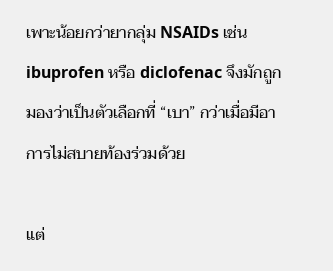เพาะน้อยกว่ายากลุ่ม NSAIDs เช่น ibuprofen หรือ diclofenac จึงมักถูกมองว่าเป็นตัวเลือกที่ “เบา” กว่าเมื่อมีอาการไม่สบายท้องร่วมด้วย

แต่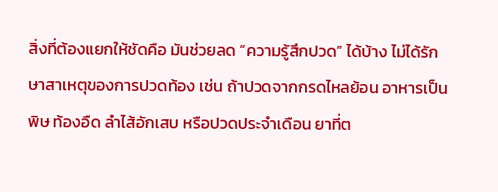สิ่งที่ต้องแยกให้ชัดคือ มันช่วยลด “ความรู้สึกปวด” ได้บ้าง ไม่ได้รักษาสาเหตุของการปวดท้อง เช่น ถ้าปวดจากกรดไหลย้อน อาหารเป็นพิษ ท้องอืด ลำไส้อักเสบ หรือปวดประจำเดือน ยาที่ต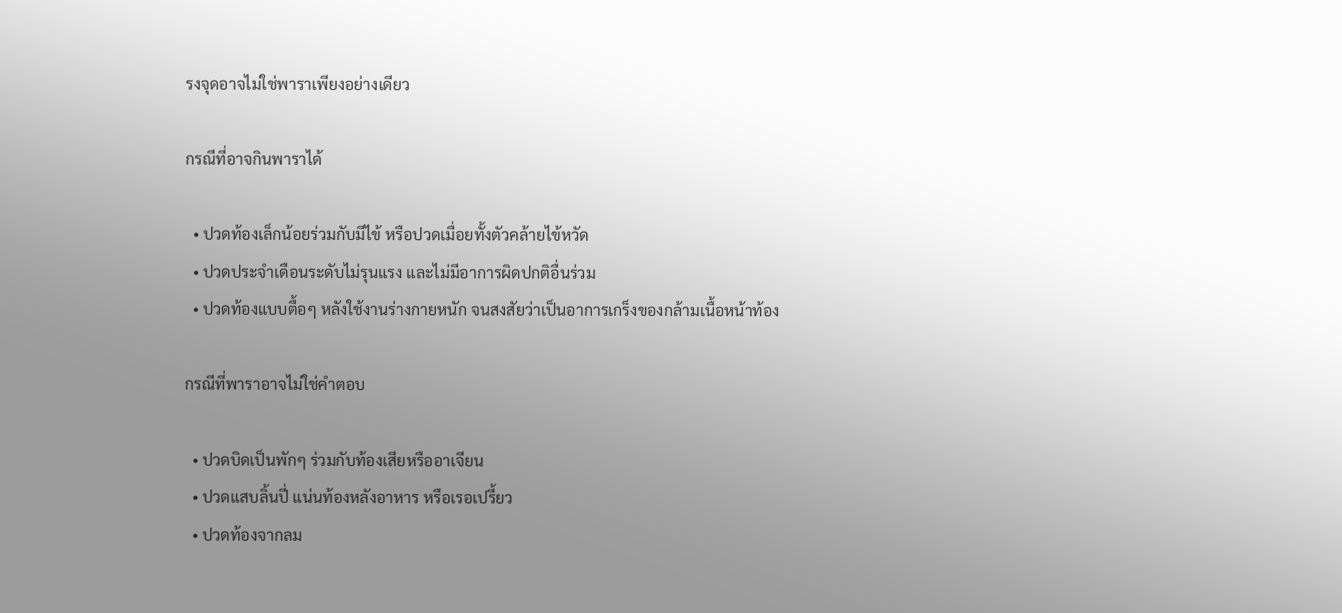รงจุดอาจไม่ใช่พาราเพียงอย่างเดียว

กรณีที่อาจกินพาราได้

  • ปวดท้องเล็กน้อยร่วมกับมีไข้ หรือปวดเมื่อยทั้งตัวคล้ายไข้หวัด
  • ปวดประจำเดือนระดับไม่รุนแรง และไม่มีอาการผิดปกติอื่นร่วม
  • ปวดท้องแบบตื้อๆ หลังใช้งานร่างกายหนัก จนสงสัยว่าเป็นอาการเกร็งของกล้ามเนื้อหน้าท้อง

กรณีที่พาราอาจไม่ใช่คำตอบ

  • ปวดบิดเป็นพักๆ ร่วมกับท้องเสียหรืออาเจียน
  • ปวดแสบลิ้นปี่ แน่นท้องหลังอาหาร หรือเรอเปรี้ยว
  • ปวดท้องจากลม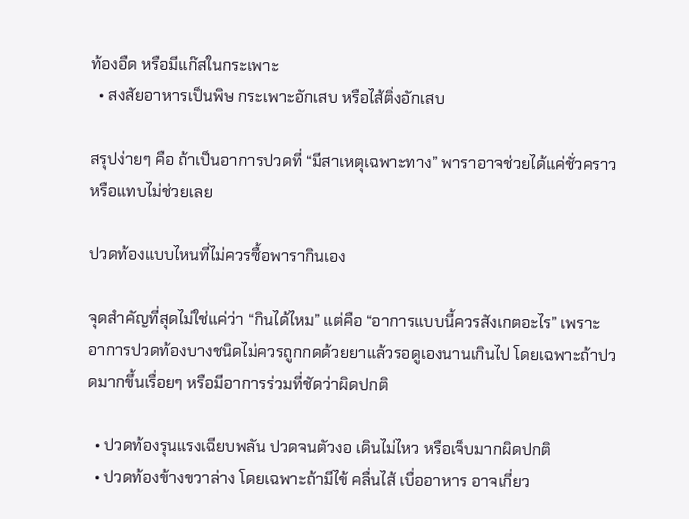ท้องอืด หรือมีแก๊สในกระเพาะ
  • สงสัยอาหารเป็นพิษ กระเพาะอักเสบ หรือไส้ติ่งอักเสบ

สรุปง่ายๆ คือ ถ้าเป็นอาการปวดที่ “มีสาเหตุเฉพาะทาง” พาราอาจช่วยได้แค่ชั่วคราว หรือแทบไม่ช่วยเลย

ปวดท้องแบบไหนที่ไม่ควรซื้อพารากินเอง

จุดสำคัญที่สุดไม่ใช่แค่ว่า “กินได้ไหม” แต่คือ “อาการแบบนี้ควรสังเกตอะไร” เพราะอาการปวดท้องบางชนิดไม่ควรถูกกดด้วยยาแล้วรอดูเองนานเกินไป โดยเฉพาะถ้าปวดมากขึ้นเรื่อยๆ หรือมีอาการร่วมที่ชัดว่าผิดปกติ

  • ปวดท้องรุนแรงเฉียบพลัน ปวดจนตัวงอ เดินไม่ไหว หรือเจ็บมากผิดปกติ
  • ปวดท้องข้างขวาล่าง โดยเฉพาะถ้ามีไข้ คลื่นไส้ เบื่ออาหาร อาจเกี่ยว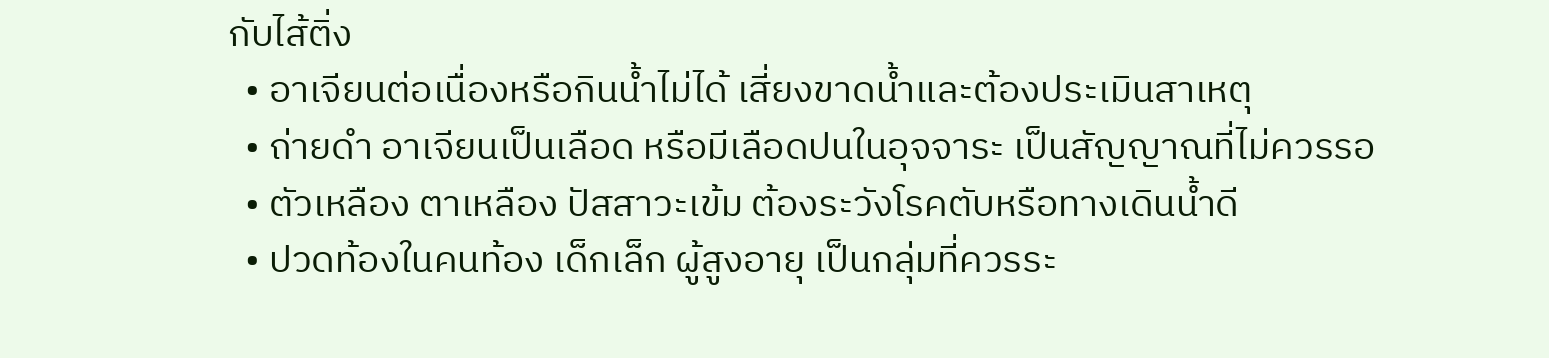กับไส้ติ่ง
  • อาเจียนต่อเนื่องหรือกินน้ำไม่ได้ เสี่ยงขาดน้ำและต้องประเมินสาเหตุ
  • ถ่ายดำ อาเจียนเป็นเลือด หรือมีเลือดปนในอุจจาระ เป็นสัญญาณที่ไม่ควรรอ
  • ตัวเหลือง ตาเหลือง ปัสสาวะเข้ม ต้องระวังโรคตับหรือทางเดินน้ำดี
  • ปวดท้องในคนท้อง เด็กเล็ก ผู้สูงอายุ เป็นกลุ่มที่ควรระ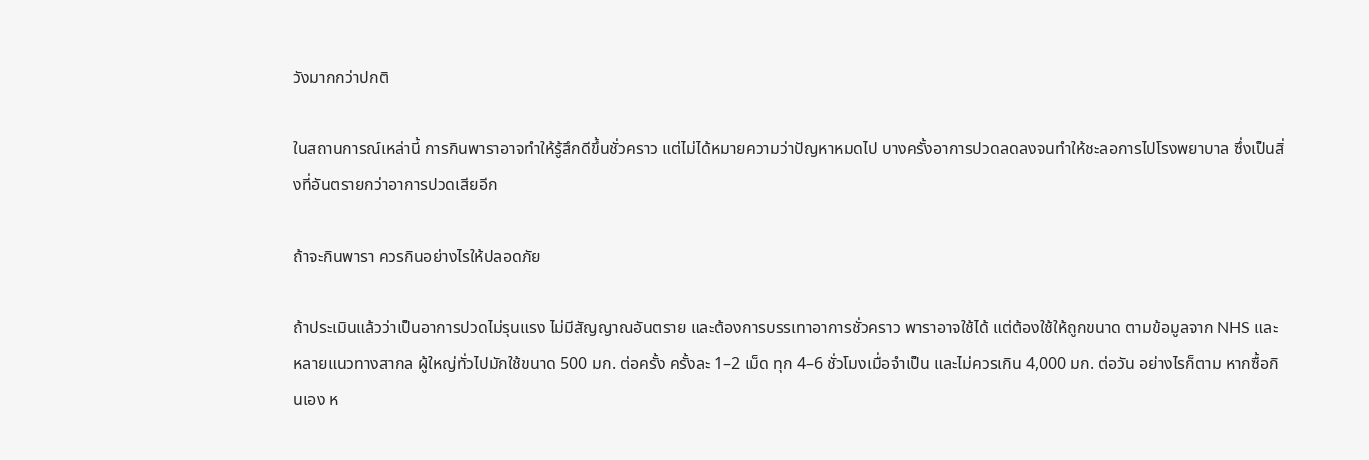วังมากกว่าปกติ

ในสถานการณ์เหล่านี้ การกินพาราอาจทำให้รู้สึกดีขึ้นชั่วคราว แต่ไม่ได้หมายความว่าปัญหาหมดไป บางครั้งอาการปวดลดลงจนทำให้ชะลอการไปโรงพยาบาล ซึ่งเป็นสิ่งที่อันตรายกว่าอาการปวดเสียอีก

ถ้าจะกินพารา ควรกินอย่างไรให้ปลอดภัย

ถ้าประเมินแล้วว่าเป็นอาการปวดไม่รุนแรง ไม่มีสัญญาณอันตราย และต้องการบรรเทาอาการชั่วคราว พาราอาจใช้ได้ แต่ต้องใช้ให้ถูกขนาด ตามข้อมูลจาก NHS และหลายแนวทางสากล ผู้ใหญ่ทั่วไปมักใช้ขนาด 500 มก. ต่อครั้ง ครั้งละ 1–2 เม็ด ทุก 4–6 ชั่วโมงเมื่อจำเป็น และไม่ควรเกิน 4,000 มก. ต่อวัน อย่างไรก็ตาม หากซื้อกินเอง ห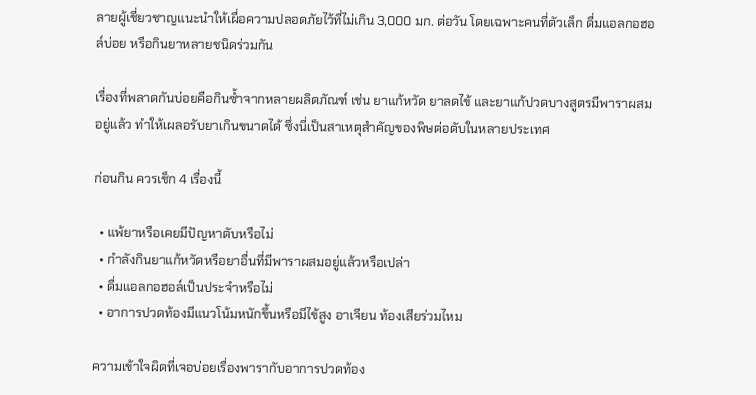ลายผู้เชี่ยวชาญแนะนำให้เผื่อความปลอดภัยไว้ที่ไม่เกิน 3,000 มก. ต่อวัน โดยเฉพาะคนที่ตัวเล็ก ดื่มแอลกอฮอล์บ่อย หรือกินยาหลายชนิดร่วมกัน

เรื่องที่พลาดกันบ่อยคือกินซ้ำจากหลายผลิตภัณฑ์ เช่น ยาแก้หวัด ยาลดไข้ และยาแก้ปวดบางสูตรมีพาราผสมอยู่แล้ว ทำให้เผลอรับยาเกินขนาดได้ ซึ่งนี่เป็นสาเหตุสำคัญของพิษต่อตับในหลายประเทศ

ก่อนกิน ควรเช็ก 4 เรื่องนี้

  • แพ้ยาหรือเคยมีปัญหาตับหรือไม่
  • กำลังกินยาแก้หวัดหรือยาอื่นที่มีพาราผสมอยู่แล้วหรือเปล่า
  • ดื่มแอลกอฮอล์เป็นประจำหรือไม่
  • อาการปวดท้องมีแนวโน้มหนักขึ้นหรือมีไข้สูง อาเจียน ท้องเสียร่วมไหม

ความเข้าใจผิดที่เจอบ่อยเรื่องพารากับอาการปวดท้อง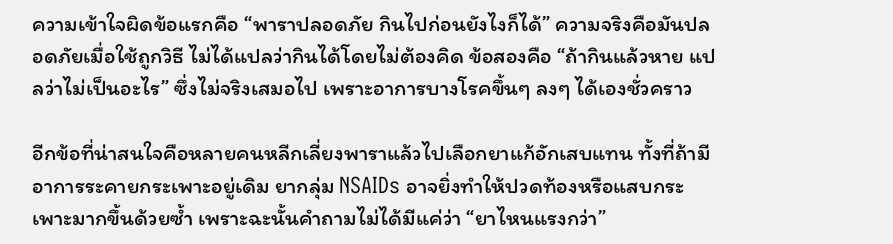ความเข้าใจผิดข้อแรกคือ “พาราปลอดภัย กินไปก่อนยังไงก็ได้” ความจริงคือมันปลอดภัยเมื่อใช้ถูกวิธี ไม่ได้แปลว่ากินได้โดยไม่ต้องคิด ข้อสองคือ “ถ้ากินแล้วหาย แปลว่าไม่เป็นอะไร” ซึ่งไม่จริงเสมอไป เพราะอาการบางโรคขึ้นๆ ลงๆ ได้เองชั่วคราว

อีกข้อที่น่าสนใจคือหลายคนหลีกเลี่ยงพาราแล้วไปเลือกยาแก้อักเสบแทน ทั้งที่ถ้ามีอาการระคายกระเพาะอยู่เดิม ยากลุ่ม NSAIDs อาจยิ่งทำให้ปวดท้องหรือแสบกระเพาะมากขึ้นด้วยซ้ำ เพราะฉะนั้นคำถามไม่ได้มีแค่ว่า “ยาไหนแรงกว่า”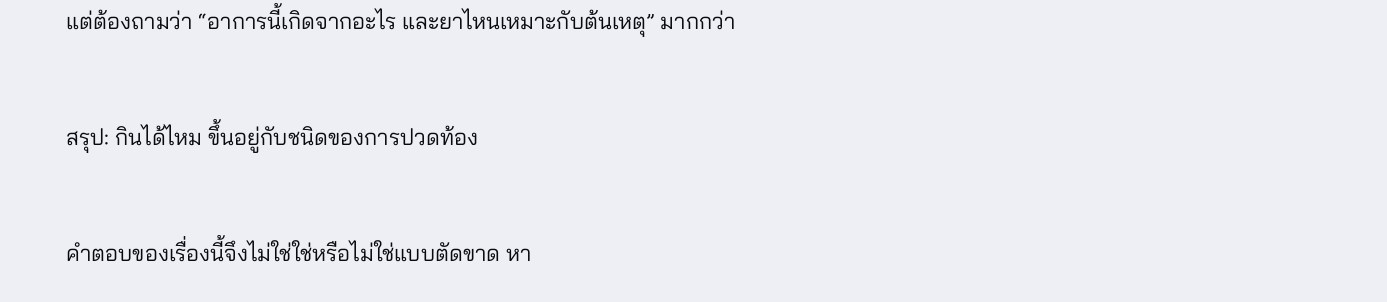แต่ต้องถามว่า “อาการนี้เกิดจากอะไร และยาไหนเหมาะกับต้นเหตุ” มากกว่า

สรุป: กินได้ไหม ขึ้นอยู่กับชนิดของการปวดท้อง

คำตอบของเรื่องนี้จึงไม่ใช่ใช่หรือไม่ใช่แบบตัดขาด หา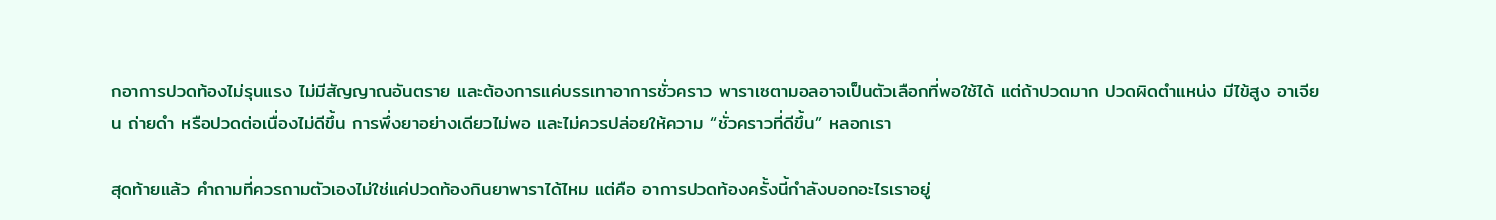กอาการปวดท้องไม่รุนแรง ไม่มีสัญญาณอันตราย และต้องการแค่บรรเทาอาการชั่วคราว พาราเซตามอลอาจเป็นตัวเลือกที่พอใช้ได้ แต่ถ้าปวดมาก ปวดผิดตำแหน่ง มีไข้สูง อาเจียน ถ่ายดำ หรือปวดต่อเนื่องไม่ดีขึ้น การพึ่งยาอย่างเดียวไม่พอ และไม่ควรปล่อยให้ความ “ชั่วคราวที่ดีขึ้น” หลอกเรา

สุดท้ายแล้ว คำถามที่ควรถามตัวเองไม่ใช่แค่ปวดท้องกินยาพาราได้ไหม แต่คือ อาการปวดท้องครั้งนี้กำลังบอกอะไรเราอยู่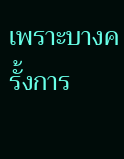เพราะบางครั้งการ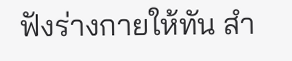ฟังร่างกายให้ทัน สำ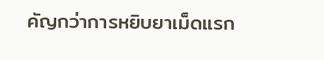คัญกว่าการหยิบยาเม็ดแรก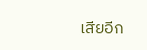เสียอีก